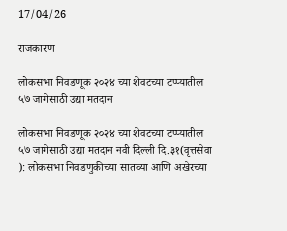17/04/26

राजकारण

लोकसभा निवडणूक २०२४ च्या शेवटच्या टप्प्यातील ५७ जागेसाठी उद्या मतदान

लोकसभा निवडणूक २०२४ च्या शेवटच्या टप्प्यातील ५७ जागेसाठी उद्या मतदान नवी दिल्ली दि.३१(वृत्तसेवा ): लोकसभा निवडणुकीच्या सातव्या आणि अखेरच्या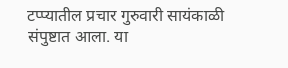टप्प्यातील प्रचार गुरुवारी सायंकाळी संपुष्टात आला. या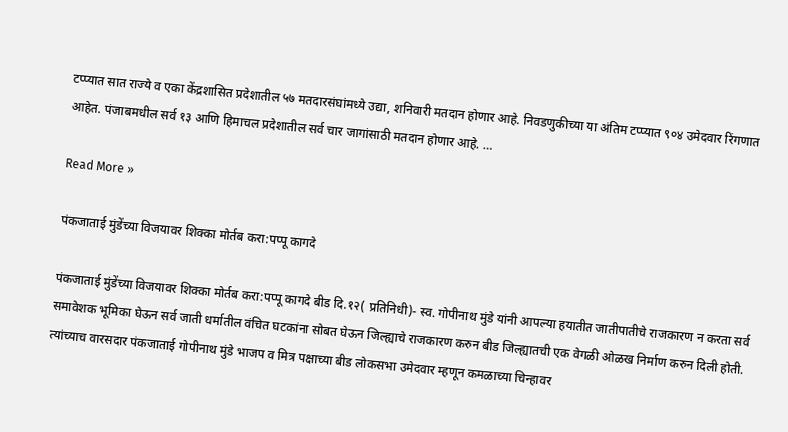टप्प्यात सात राज्ये व एका केंद्रशासित प्रदेशातील ५७ मतदारसंघांमध्ये उद्या, शनिवारी मतदान होणार आहे. निवडणुकीच्या या अंतिम टप्प्यात ९०४ उमेदवार रिंगणात आहेत. पंजाबमधील सर्व १३ आणि हिमाचल प्रदेशातील सर्व चार जागांसाठी मतदान होणार आहे. …

Read More »

पंकजाताई मुंडेंच्या विजयावर शिक्का मोर्तब करा:पप्पू कागदे

पंकजाताई मुंडेंच्या विजयावर शिक्का मोर्तब करा:पप्पू कागदे बीड दि.१२( प्रतिनिधी)- स्व. गोपीनाथ मुंडे यांनी आपल्या हयातीत जातीपातीचे राजकारण न करता सर्व समावेशक भूमिका घेऊन सर्व जाती धर्मातील वंचित घटकांना सोबत घेऊन जिल्ह्याचे राजकारण करुन बीड जिल्ह्यातची एक वेगळी ओळख निर्माण करुन दिली होती. त्यांच्याच वारसदार पंकजाताई गोपीनाथ मुंडे भाजप व मित्र पक्षाच्या बीड लोकसभा उमेदवार म्हणून कमळाच्या चिन्हावर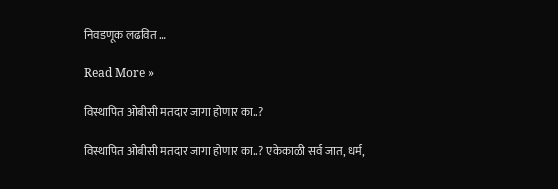निवडणूक लढवित …

Read More »

विस्थापित ओबीसी मतदार जागा होणार का..?

विस्थापित ओबीसी मतदार जागा होणार का..? एकेकाळी सर्व जात, धर्म,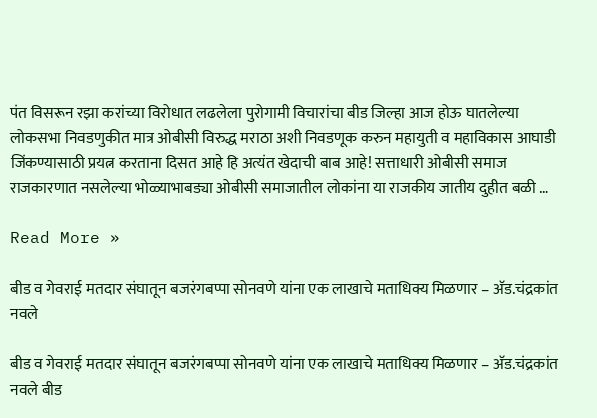पंत विसरून रझा करांच्या विरोधात लढलेला पुरोगामी विचारांचा बीड जिल्हा आज होऊ घातलेल्या लोकसभा निवडणुकीत मात्र ओबीसी विरुद्ध मराठा अशी निवडणूक करुन महायुती व महाविकास आघाडी जिंकण्यासाठी प्रयत्न करताना दिसत आहे हि अत्यंत खेदाची बाब आहे! सत्ताधारी ओबीसी समाज राजकारणात नसलेल्या भोळ्याभाबड्या ओबीसी समाजातील लोकांना या राजकीय जातीय दुहीत बळी …

Read More »

बीड व गेवराई मतदार संघातून बजरंगबप्पा सोनवणे यांना एक लाखाचे मताधिक्य मिळणार – अ‍ॅड.चंद्रकांत नवले

बीड व गेवराई मतदार संघातून बजरंगबप्पा सोनवणे यांना एक लाखाचे मताधिक्य मिळणार – अ‍ॅड.चंद्रकांत नवले बीड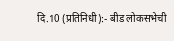दि.10 (प्रतिनिधी):- बीड लोकसभेची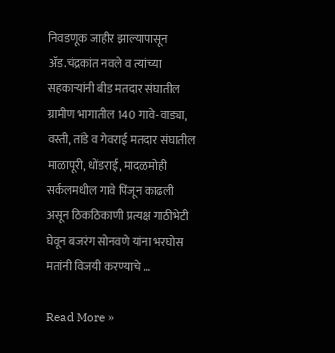निवडणूक जाहीर झाल्यापासून अ‍ॅड.चंद्रकांत नवले व त्यांच्या सहकार्‍यांनी बीड मतदार संघातील ग्रामीण भागातील 140 गावे-वाड्या, वस्ती, तांडे व गेवराई मतदार संघातील माळापूरी, धोंडराई, मादळमोही सर्कलमधील गावे पिंजून काढली असून ठिकठिकाणी प्रत्यक्ष गाठीभेटी घेवून बजरंग सोनवणे यांना भरघोस मतांनी विजयी करण्याचे …

Read More »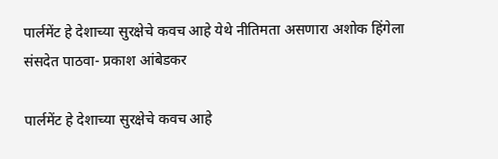पार्लमेंट हे देशाच्या सुरक्षेचे कवच आहे येथे नीतिमता असणारा अशोक हिंगेला संसदेत पाठवा- प्रकाश आंबेडकर

पार्लमेंट हे देशाच्या सुरक्षेचे कवच आहे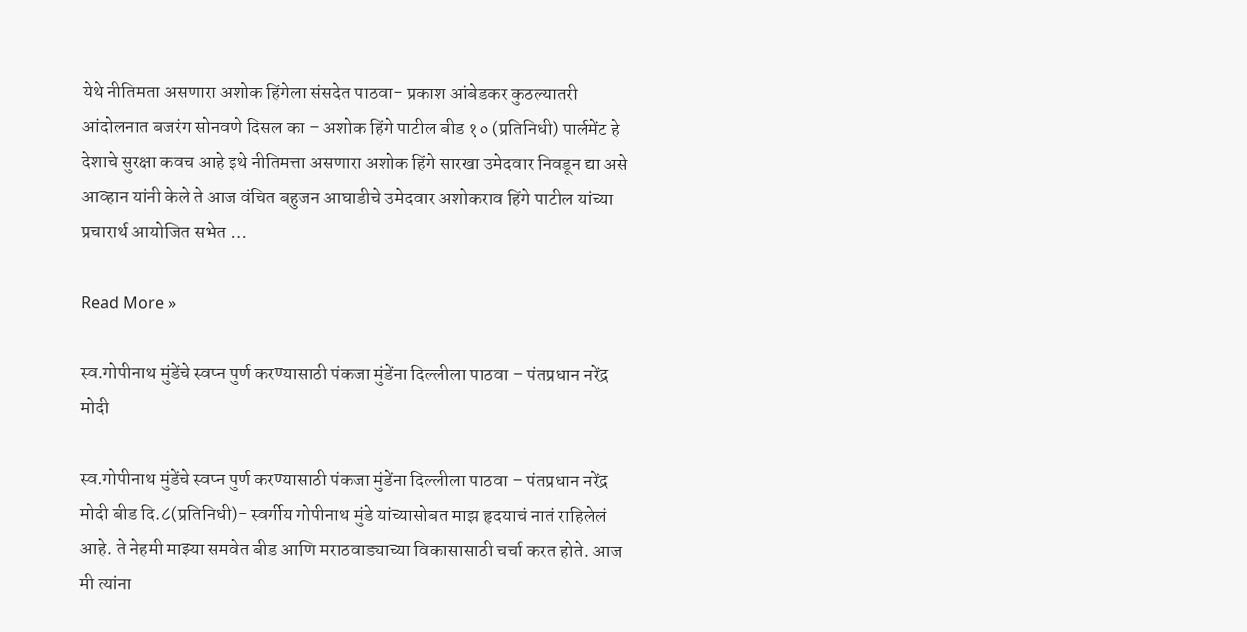येथे नीतिमता असणारा अशोक हिंगेला संसदेत पाठवा- प्रकाश आंबेडकर कुठल्यातरी आंदोलनात बजरंग सोनवणे दिसल का – अशोक हिंगे पाटील बीड १० (प्रतिनिधी) पार्लमेंट हे देशाचे सुरक्षा कवच आहे इथे नीतिमत्ता असणारा अशोक हिंगे सारखा उमेदवार निवडून द्या असे आव्हान यांनी केले ते आज वंचित बहुजन आघाडीचे उमेदवार अशोकराव हिंगे पाटील यांच्या प्रचारार्थ आयोजित सभेत …

Read More »

स्व.गोपीनाथ मुंडेंचे स्वप्न पुर्ण करण्यासाठी पंकजा मुंडेंना दिल्लीला पाठवा – पंतप्रधान नरेंद्र मोदी

स्व.गोपीनाथ मुंडेंचे स्वप्न पुर्ण करण्यासाठी पंकजा मुंडेंना दिल्लीला पाठवा – पंतप्रधान नरेंद्र मोदी बीड दि.८(प्रतिनिधी)- स्वर्गीय गोपीनाथ मुंडे यांच्यासोबत माझ हृदयाचं नातं राहिलेलं आहे. ते नेहमी माझ्या समवेत बीड आणि मराठवाड्याच्या विकासासाठी चर्चा करत होते. आज मी त्यांना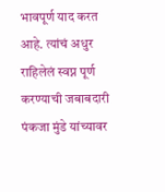भावपूर्ण याद करत आहे. त्यांचं अधुर राहिलेलं स्वप्न पूर्ण करण्याची जबाबदारी पंकजा मुंडे यांच्यावर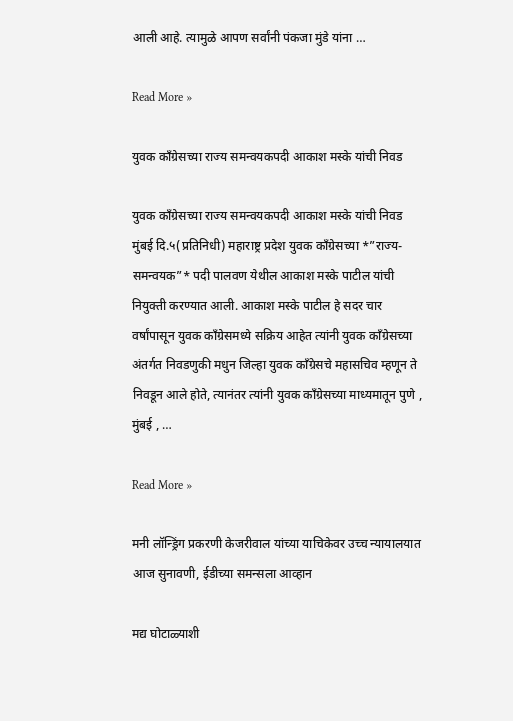आली आहे. त्यामुळे आपण सर्वांनी पंकजा मुंडे यांना …

Read More »

युवक काँग्रेसच्या राज्य समन्वयकपदी आकाश मस्के यांची निवड

युवक काँग्रेसच्या राज्य समन्वयकपदी आकाश मस्के यांची निवड मुंबई दि.५(प्रतिनिधी) महाराष्ट्र प्रदेश युवक काँग्रेसच्या *”राज्य-समन्वयक”* पदी पालवण येथील आकाश मस्के पाटील यांची नियुक्ती करण्यात आली. आकाश मस्के पाटील हे सदर चार वर्षांपासून युवक काँग्रेसमध्ये सक्रिय आहेत त्यांनी युवक काँग्रेसच्या अंतर्गत निवडणुकी मधुन जिल्हा युवक काँग्रेसचे महासचिव म्हणून ते निवडून आले होते, त्यानंतर त्यांनी युवक काँग्रेसच्या माध्यमातून पुणे , मुंबई , …

Read More »

मनी लॉन्ड्रिंग प्रकरणी केजरीवाल यांच्या याचिकेवर उच्च न्यायालयात आज सुनावणी, ईडीच्या समन्सला आव्हान

मद्य घोटाळ्याशी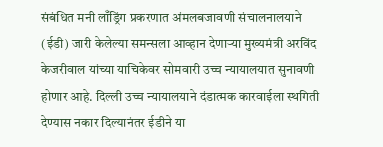संबंधित मनी लाँड्रिंग प्रकरणात अंमलबजावणी संचालनालयाने (ईडी) जारी केलेल्या समन्सला आव्हान देणाऱ्या मुख्यमंत्री अरविंद केजरीवाल यांच्या याचिकेवर सोमवारी उच्च न्यायालयात सुनावणी होणार आहे. दिल्ली उच्च न्यायालयाने दंडात्मक कारवाईला स्थगिती देण्यास नकार दिल्यानंतर ईडीने या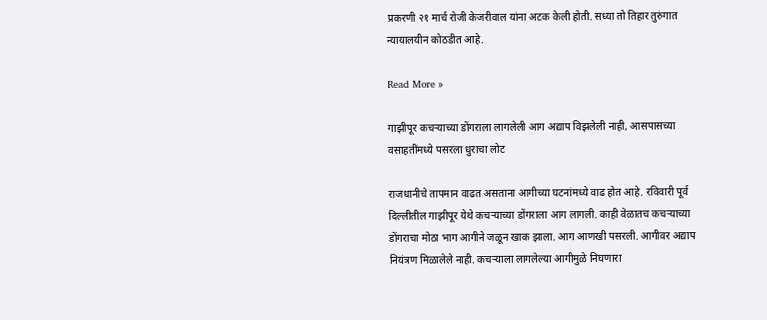प्रकरणी २१ मार्च रोजी केजरीवाल यांना अटक केली होती. सध्या तो तिहार तुरुंगात न्यायालयीन कोठडीत आहे.

Read More »

गाझीपूर कचऱ्याच्या डोंगराला लागलेली आग अद्याप विझलेली नाही, आसपासच्या वसाहतींमध्ये पसरला धुराचा लोट

राजधानीचे तापमान वाढत असताना आगीच्या घटनांमध्ये वाढ होत आहे. रविवारी पूर्व दिल्लीतील गाझीपूर येथे कचऱ्याच्या डोंगराला आग लागली. काही वेळातच कचऱ्याच्या डोंगराचा मोठा भाग आगीने जळून खाक झाला. आग आणखी पसरली. आगीवर अद्याप नियंत्रण मिळालेले नाही. कचऱ्याला लागलेल्या आगीमुळे निघणारा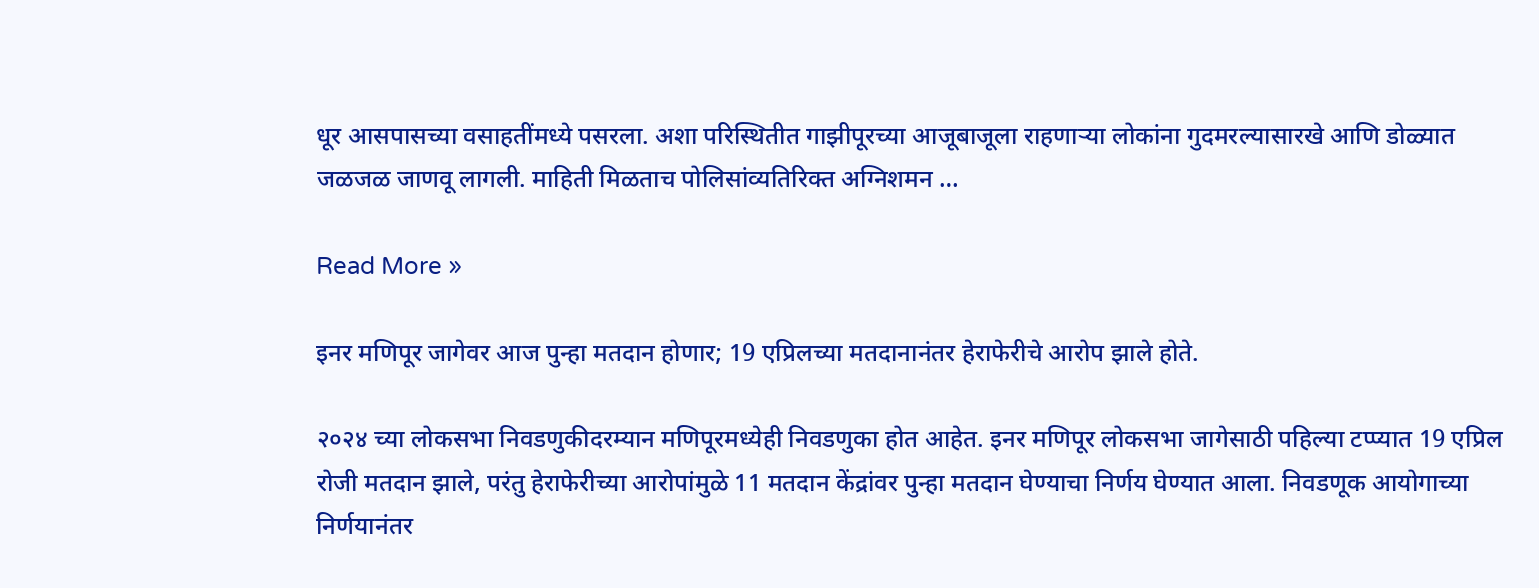धूर आसपासच्या वसाहतींमध्ये पसरला. अशा परिस्थितीत गाझीपूरच्या आजूबाजूला राहणाऱ्या लोकांना गुदमरल्यासारखे आणि डोळ्यात जळजळ जाणवू लागली. माहिती मिळताच पोलिसांव्यतिरिक्त अग्निशमन …

Read More »

इनर मणिपूर जागेवर आज पुन्हा मतदान होणार; 19 एप्रिलच्या मतदानानंतर हेराफेरीचे आरोप झाले होते.

२०२४ च्या लोकसभा निवडणुकीदरम्यान मणिपूरमध्येही निवडणुका होत आहेत. इनर मणिपूर लोकसभा जागेसाठी पहिल्या टप्प्यात 19 एप्रिल रोजी मतदान झाले, परंतु हेराफेरीच्या आरोपांमुळे 11 मतदान केंद्रांवर पुन्हा मतदान घेण्याचा निर्णय घेण्यात आला. निवडणूक आयोगाच्या निर्णयानंतर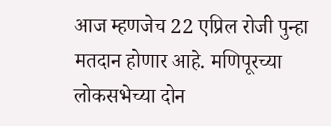आज म्हणजेच 22 एप्रिल रोजी पुन्हा मतदान होणार आहे. मणिपूरच्या लोकसभेच्या दोन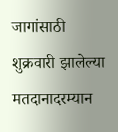जागांसाठी शुक्रवारी झालेल्या मतदानादरम्यान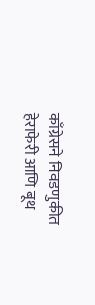काँग्रेसने निवडणुकीत हेराफेरी आणि बूथ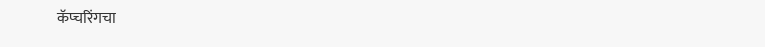कॅप्चरिंगचा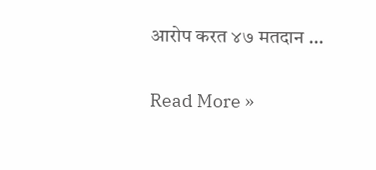आरोप करत ४७ मतदान …

Read More »